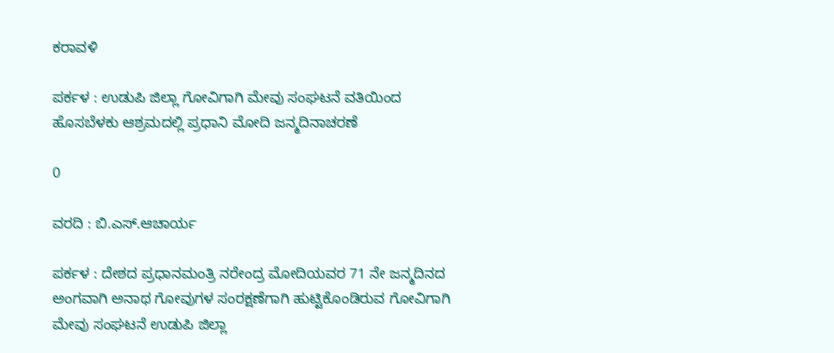ಕರಾವಳಿ

ಪರ್ಕಳ : ಉಡುಪಿ ಜಿಲ್ಲಾ ಗೋವಿಗಾಗಿ ಮೇವು ಸಂಘಟನೆ ವತಿಯಿಂದ ಹೊಸಬೆಳಕು ಆಶ್ರಮದಲ್ಲಿ ಪ್ರಧಾನಿ ಮೋದಿ ಜನ್ಮದಿನಾಚರಣೆ

0

ವರದಿ : ಬಿ.ಎಸ್.ಆಚಾರ್ಯ

ಪರ್ಕಳ : ದೇಶದ ಪ್ರಧಾನಮಂತ್ರಿ ನರೇಂದ್ರ ಮೋದಿಯವರ 71 ನೇ ಜನ್ಮದಿನದ ಅಂಗವಾಗಿ ಅನಾಥ ಗೋವುಗಳ ಸಂರಕ್ಷಣೆಗಾಗಿ ಹುಟ್ಟಿಕೊಂಡಿರುವ ಗೋವಿಗಾಗಿ ಮೇವು ಸಂಘಟನೆ ಉಡುಪಿ ಜಿಲ್ಲಾ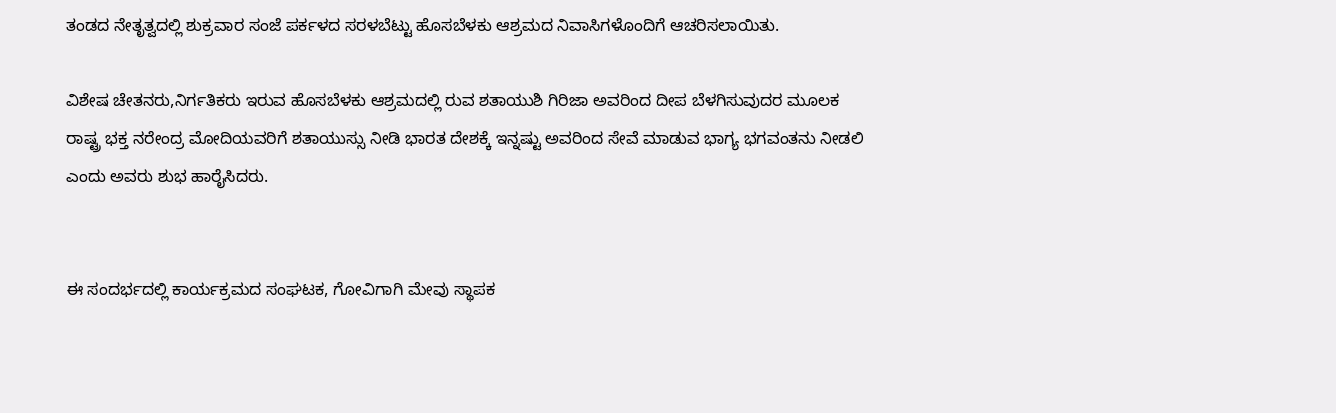ತಂಡದ ನೇತೃತ್ವದಲ್ಲಿ ಶುಕ್ರವಾರ ಸಂಜೆ ಪರ್ಕಳದ ಸರಳಬೆಟ್ಟು ಹೊಸಬೆಳಕು ಆಶ್ರಮದ ನಿವಾಸಿಗಳೊಂದಿಗೆ ಆಚರಿಸಲಾಯಿತು.

ವಿಶೇಷ ಚೇತನರು,ನಿರ್ಗತಿಕರು ಇರುವ ಹೊಸಬೆಳಕು ಆಶ್ರಮದಲ್ಲಿ ರುವ ಶತಾಯುಶಿ ಗಿರಿಜಾ ಅವರಿಂದ ದೀಪ ಬೆಳಗಿಸುವುದರ ಮೂಲಕ ರಾಷ್ಟ್ರ ಭಕ್ತ ನರೇಂದ್ರ ಮೋದಿಯವರಿಗೆ ಶತಾಯುಸ್ಸು ನೀಡಿ ಭಾರತ ದೇಶಕ್ಕೆ ಇನ್ನಷ್ಟು ಅವರಿಂದ ಸೇವೆ ಮಾಡುವ ಭಾಗ್ಯ ಭಗವಂತನು ನೀಡಲಿ ಎಂದು ಅವರು ಶುಭ ಹಾರೈಸಿದರು.


ಈ ಸಂದರ್ಭದಲ್ಲಿ ಕಾರ್ಯಕ್ರಮದ ಸಂಘಟಕ, ಗೋವಿಗಾಗಿ ಮೇವು ಸ್ಥಾಪಕ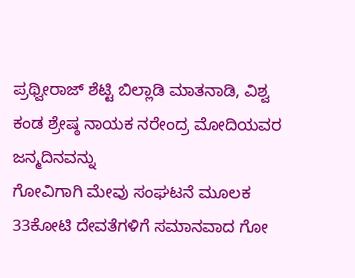ಪ್ರಥ್ವೀರಾಜ್ ಶೆಟ್ಟಿ ಬಿಲ್ಲಾಡಿ ಮಾತನಾಡಿ, ವಿಶ್ವ ಕಂಡ ಶ್ರೇಷ್ಠ ನಾಯಕ ನರೇಂದ್ರ ಮೋದಿಯವರ ಜನ್ಮದಿನವನ್ನು
ಗೋವಿಗಾಗಿ ಮೇವು ಸಂಘಟನೆ ಮೂಲಕ 33ಕೋಟಿ ದೇವತೆಗಳಿಗೆ ಸಮಾನವಾದ ಗೋ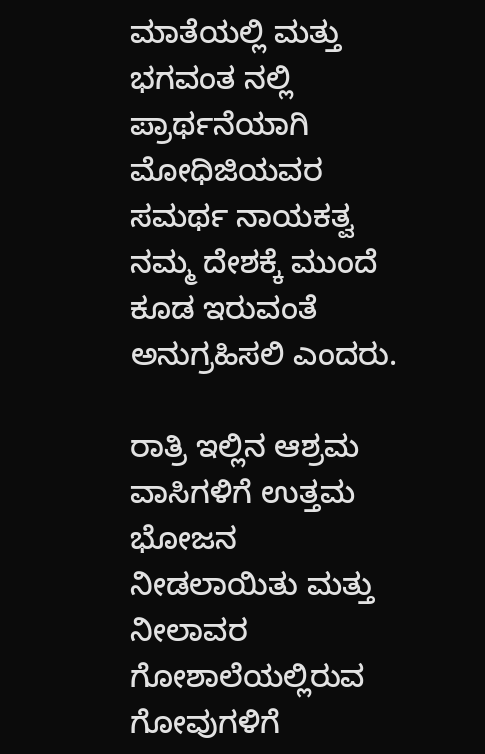ಮಾತೆಯಲ್ಲಿ ಮತ್ತು ಭಗವಂತ ನಲ್ಲಿ ಪ್ರಾರ್ಥನೆಯಾಗಿ ಮೋಧಿಜಿಯವರ ಸಮರ್ಥ ನಾಯಕತ್ವ ನಮ್ಮ ದೇಶಕ್ಕೆ ಮುಂದೆ ಕೂಡ ಇರುವಂತೆ ಅನುಗ್ರಹಿಸಲಿ ಎಂದರು.

ರಾತ್ರಿ ಇಲ್ಲಿನ ಆಶ್ರಮ ವಾಸಿಗಳಿಗೆ ಉತ್ತಮ ಭೋಜನ ನೀಡಲಾಯಿತು ಮತ್ತು ನೀಲಾವರ ಗೋಶಾಲೆಯಲ್ಲಿರುವ ಗೋವುಗಳಿಗೆ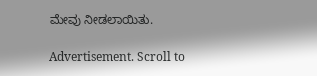ಮೇವು ನೀಡಲಾಯಿತು.

Advertisement. Scroll to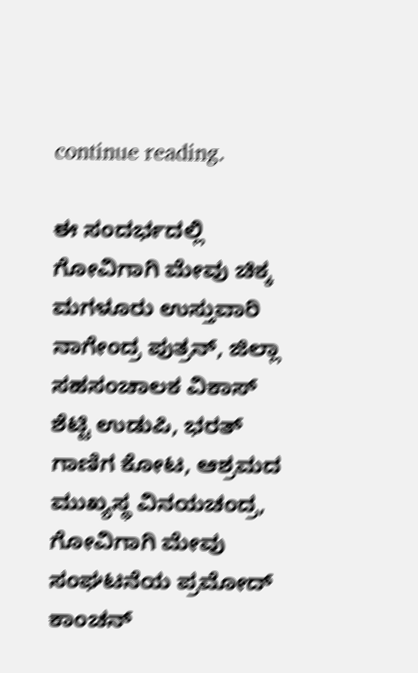continue reading.

ಈ ಸಂದರ್ಭದಲ್ಲಿ ಗೋವಿಗಾಗಿ ಮೇವು ಚಿಕ್ಕ ಮಗಳೂರು ಉಸ್ತುವಾರಿ ನಾಗೇಂದ್ರ ಪುತ್ರನ್, ಜಿಲ್ಲಾ ಸಹಸಂಚಾಲಕ ವಿಕಾಸ್ ಶೆಟ್ಟಿ ಉಡುಪಿ, ಭರತ್ ಗಾಣಿಗ ಕೋಟ, ಆಶ್ರಮದ ಮುಖ್ಯಸ್ಥ ವಿನಯಚಂದ್ರ, ಗೋವಿಗಾಗಿ ಮೇವು ಸಂಘಟನೆಯ ಪ್ರಮೋದ್ ಕಾಂಚನ್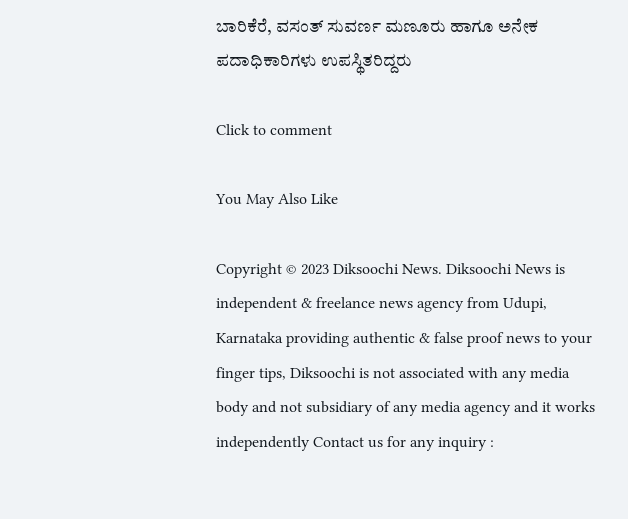ಬಾರಿಕೆರೆ, ವಸಂತ್ ಸುವರ್ಣ ಮಣೂರು ಹಾಗೂ ಅನೇಕ ಪದಾಧಿಕಾರಿಗಳು ಉಪಸ್ಥಿತರಿದ್ದರು

Click to comment

You May Also Like

Copyright © 2023 Diksoochi News. Diksoochi News is independent & freelance news agency from Udupi, Karnataka providing authentic & false proof news to your finger tips, Diksoochi is not associated with any media body and not subsidiary of any media agency and it works independently Contact us for any inquiry :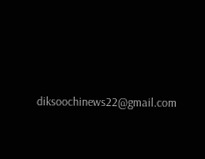diksoochinews22@gmail.com